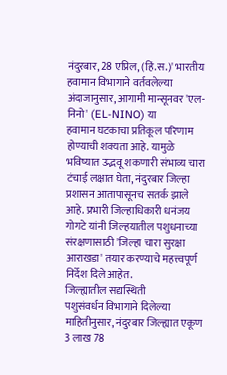नंदुरबार, 28 एप्रिल, (हिं.स.)' भारतीय हवामान विभागाने वर्तवलेल्या अंदाजानुसार, आगामी मान्सूनवर 'एल-निनो' (EL-NINO) या
हवामान घटकाचा प्रतिकूल परिणाम होण्याची शक्यता आहे. यामुळे भविष्यात उद्भवू शकणारी संभाव्य चारा टंचाई लक्षात घेता, नंदुरबार जिल्हा प्रशासन आतापासूनच सतर्क झाले आहे. प्रभारी जिल्हाधिकारी धनंजय गोगटे यांनी जिल्हयातील पशुधनाच्या संरक्षणासाठी 'जिल्हा चारा सुरक्षा आराखडा' तयार करण्याचे महत्त्वपूर्ण निर्देश दिले आहेत.
जिल्ह्यातील सद्यस्थिती
पशुसंवर्धन विभागाने दिलेल्या माहितीनुसार, नंदुरबार जिल्ह्यात एकूण 3 लाख 78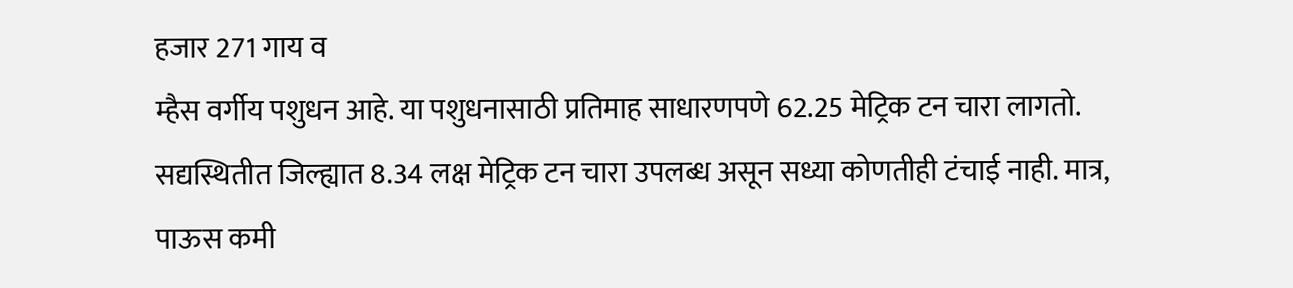हजार 271 गाय व
म्हैस वर्गीय पशुधन आहे. या पशुधनासाठी प्रतिमाह साधारणपणे 62.25 मेट्रिक टन चारा लागतो.
सद्यस्थितीत जिल्ह्यात 8.34 लक्ष मेट्रिक टन चारा उपलब्ध असून सध्या कोणतीही टंचाई नाही. मात्र,
पाऊस कमी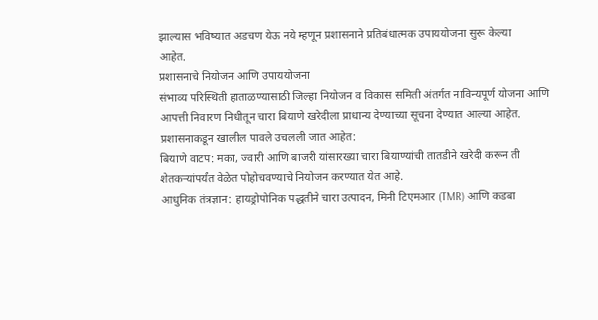झाल्यास भविष्यात अडचण येऊ नये म्हणून प्रशासनाने प्रतिबंधात्मक उपाययोजना सुरू केल्या
आहेत.
प्रशासनाचे नियोजन आणि उपाययोजना
संभाव्य परिस्थिती हाताळण्यासाठी जिल्हा नियोजन व विकास समिती अंतर्गत नाविन्यपूर्ण योजना आणि
आपत्ती निवारण निधीतून चारा बियाणे खरेदीला प्राधान्य देण्याच्या सूचना देण्यात आल्या आहेत.
प्रशासनाकडून खालील पावले उचलली जात आहेत:
बियाणे वाटप: मका, ज्वारी आणि बाजरी यांसारख्या चारा बियाण्यांची तातडीने खरेदी करून ती
शेतकऱ्यांपर्यंत वेळेत पोहोचवण्याचे नियोजन करण्यात येत आहे.
आधुनिक तंत्रज्ञान: हायड्रोपोनिक पद्धतीने चारा उत्पादन, मिनी टिएमआर (TMR) आणि कडबा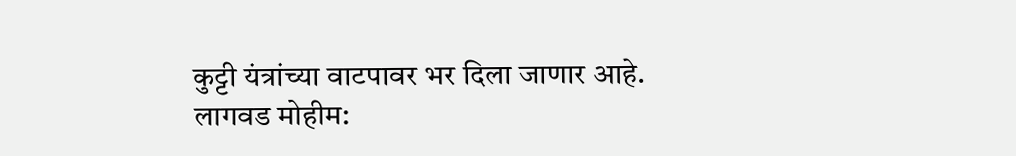कुट्टी यंत्रांच्या वाटपावर भर दिला जाणार आहे.
लागवड मोहीम: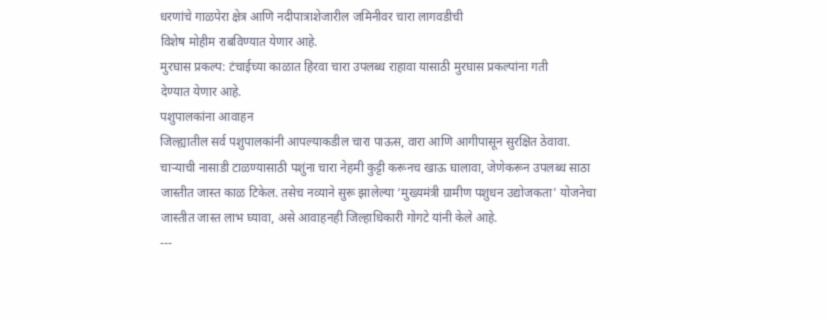धरणांचे गाळपेरा क्षेत्र आणि नदीपात्राशेजारील जमिनीवर चारा लागवडीची
विशेष मोहीम राबविण्यात येणार आहे.
मुरघास प्रकल्प: टंचाईच्या काळात हिरवा चारा उपलब्ध राहावा यासाठी मुरघास प्रकल्पांना गती
देण्यात येणार आहे.
पशुपालकांना आवाहन
जिल्ह्यातील सर्व पशुपालकांनी आपल्याकडील चारा पाऊस, वारा आणि आगीपासून सुरक्षित ठेवावा.
चाऱ्याची नासाडी टाळण्यासाठी पशुंना चारा नेहमी कुट्टी करूनच खाऊ घालावा, जेणेकरून उपलब्ध साठा
जास्तीत जास्त काळ टिकेल. तसेच नव्याने सुरू झालेल्या ‘मुख्यमंत्री ग्रामीण पशुधन उद्योजकता’ योजनेचा
जास्तीत जास्त लाभ घ्यावा, असे आवाहनही जिल्हाधिकारी गोगटे यांनी केले आहे.
---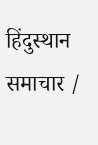हिंदुस्थान समाचार /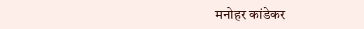मनोहर कांडेकर